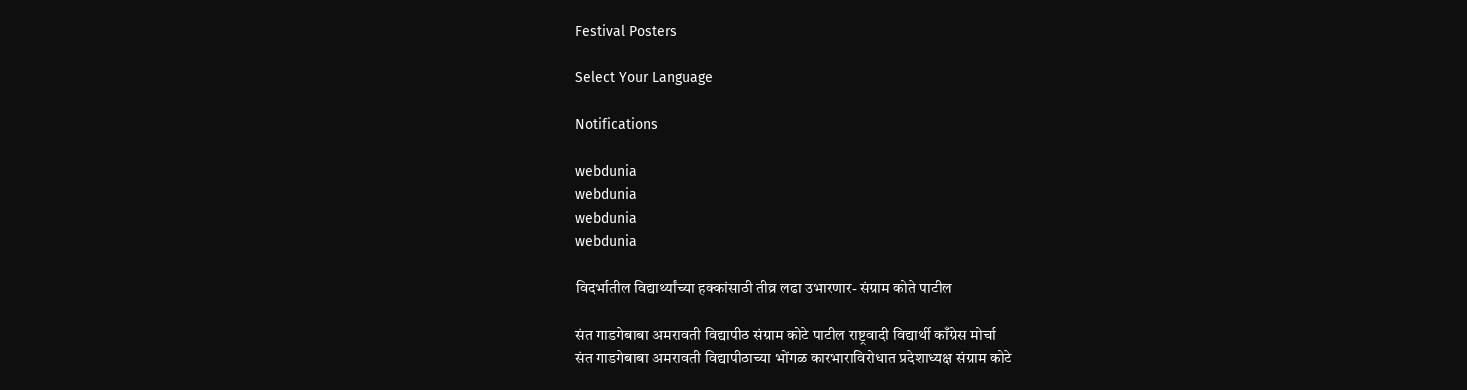Festival Posters

Select Your Language

Notifications

webdunia
webdunia
webdunia
webdunia

विदर्भातील विद्यार्थ्यांच्या हक्कांसाठी तीव्र लढा उभारणार- संग्राम कोते पाटील

संत गाडगेबाबा अमरावती विद्यापीठ संग्राम कोटे पाटील राष्ट्रवादी विद्यार्थी काँग्रेस मोर्चा
संत गाडगेबाबा अमरावती विद्यापीठाच्या भोंगळ कारभाराविरोधात प्रदेशाध्यक्ष संग्राम कोटे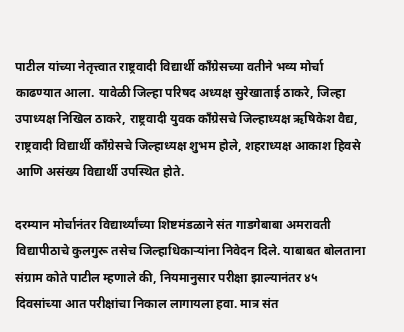पाटील यांच्या नेतृत्त्वात राष्ट्रवादी विद्यार्थी काँग्रेसच्या वतीने भव्य मोर्चा काढण्यात आला. यावेळी जिल्हा परिषद अध्यक्ष सुरेखाताई ठाकरे, जिल्हा उपाध्यक्ष निखिल ठाकरे, राष्ट्रवादी युवक काँग्रेसचे जिल्हाध्यक्ष ऋषिकेश वैद्य, राष्ट्रवादी विद्यार्थी काँग्रेसचे जिल्हाध्यक्ष शुभम होले, शहराध्यक्ष आकाश हिवसे आणि असंख्य विद्यार्थी उपस्थित होते.

दरम्यान मोर्चानंतर विद्यार्थ्यांच्या शिष्टमंडळाने संत गाडगेबाबा अमरावती विद्यापीठाचे कुलगुरू तसेच जिल्हाधिकाऱ्यांना निवेदन दिले. याबाबत बोलताना संग्राम कोते पाटील म्हणाले की, नियमानुसार परीक्षा झाल्यानंतर ४५ दिवसांच्या आत परीक्षांचा निकाल लागायला हवा. मात्र संत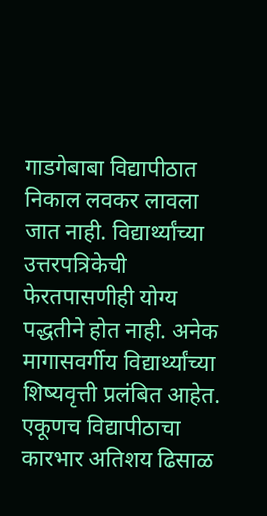गाडगेबाबा विद्यापीठात निकाल लवकर लावला जात नाही. विद्यार्थ्यांच्या उत्तरपत्रिकेची फेरतपासणीही योग्य पद्धतीने होत नाही. अनेक मागासवर्गीय विद्यार्थ्यांच्या शिष्यवृत्ती प्रलंबित आहेत. एकूणच विद्यापीठाचा कारभार अतिशय ढिसाळ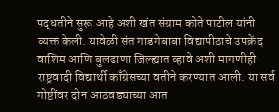पद्धतीने सुरू आहे अशी खंत संग्राम कोते पाटील यांनी व्यक्त केली. यावेळी संत गाडगेबाबा विद्यापीठाचे उपक्रेंद वाशिम आणि बुलढाणा जिल्ह्यात व्हावे अशी मागणीही राष्ट्रवादी विद्यार्थी काँग्रेसच्या वतीने करण्यात आली. या सर्व गोष्टींवर दोन आठवड्याच्या आत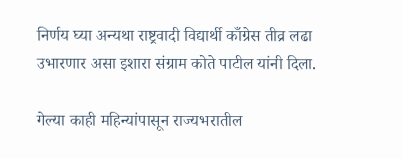निर्णय घ्या अन्यथा राष्ट्रवादी विद्यार्थी काँग्रेस तीव्र लढा उभारणार असा इशारा संग्राम कोते पाटील यांनी दिला.

गेल्या काही महिन्यांपासून राज्यभरातील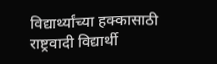विद्यार्थ्यांच्या हक्कासाठी राष्ट्रवादी विद्यार्थी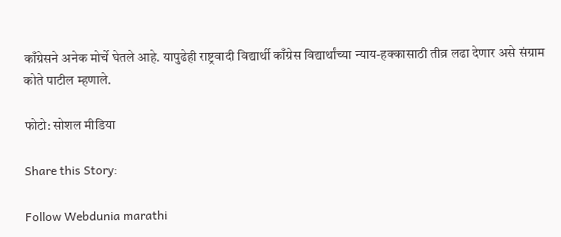काँग्रेसने अनेक मोर्चे घेतले आहे. यापुढेही राष्ट्रवादी विद्यार्थी काँग्रेस विद्यार्थांच्या न्याय-हक्कासाठी तीव्र लढा देणार असे संग्राम कोते पाटील म्हणाले.

फोटो: सोशल मीडिया

Share this Story:

Follow Webdunia marathi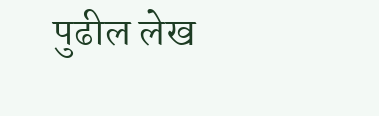पुढील लेख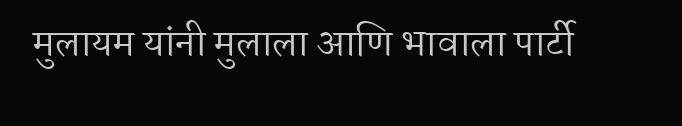मुलायम यांनी मुलाला आणि भावाला पार्टी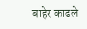बाहेर काढले